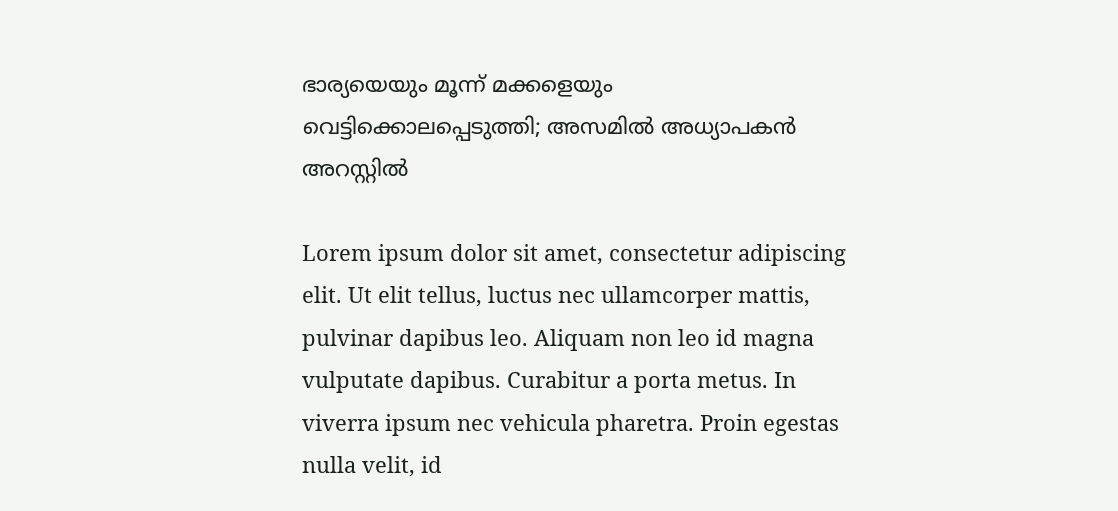ഭാര്യയെയും മൂന്ന് മക്കളെയും വെട്ടിക്കൊലപ്പെടുത്തി; അസമിൽ അധ്യാപകൻ അറസ്റ്റിൽ

Lorem ipsum dolor sit amet, consectetur adipiscing elit. Ut elit tellus, luctus nec ullamcorper mattis, pulvinar dapibus leo. Aliquam non leo id magna vulputate dapibus. Curabitur a porta metus. In viverra ipsum nec vehicula pharetra. Proin egestas nulla velit, id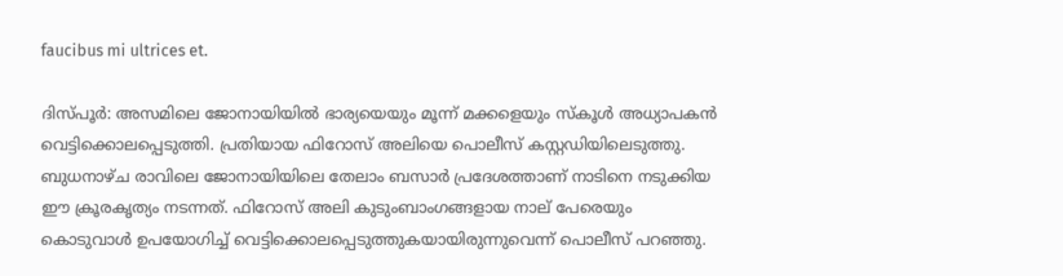faucibus mi ultrices et.

ദിസ്പൂർ: അസമിലെ ജോനായിയിൽ ഭാര്യയെയും മൂന്ന് മക്കളെയും സ്കൂൾ അധ്യാപകൻ വെട്ടിക്കൊലപ്പെടുത്തി. പ്രതിയായ ഫിറോസ് അലിയെ പൊലീസ് കസ്റ്റഡിയിലെടുത്തു. ബുധനാഴ്ച രാവിലെ ജോനായിയിലെ തേലാം ബസാർ പ്രദേശത്താണ് നാടിനെ നടുക്കിയ ഈ ക്രൂരകൃത്യം നടന്നത്. ഫിറോസ് അലി കുടുംബാംഗങ്ങളായ നാല് പേരെയും കൊടുവാൾ ഉപയോഗിച്ച് വെട്ടിക്കൊലപ്പെടുത്തുകയായിരുന്നുവെന്ന് പൊലീസ് പറഞ്ഞു.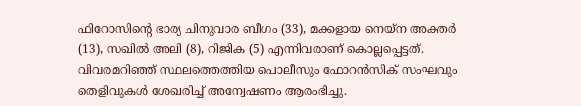ഫിറോസിന്‍റെ ഭാര്യ ചിനുവാര ബീഗം (33), മക്കളായ നെയ്ന അക്തർ (13), സഖിൽ അലി (8), റിജിക (5) എന്നിവരാണ് കൊല്ലപ്പെട്ടത്. വിവരമറിഞ്ഞ് സ്ഥലത്തെത്തിയ പൊലീസും ഫോറൻസിക് സംഘവും തെളിവുകൾ ശേഖരിച്ച് അന്വേഷണം ആരംഭിച്ചു.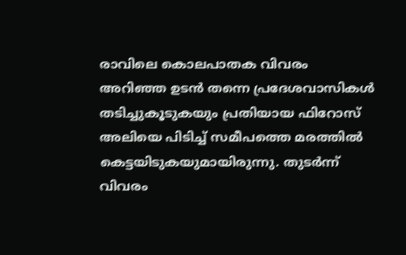രാവിലെ കൊലപാതക വിവരം അറിഞ്ഞ ഉടൻ തന്നെ പ്രദേശവാസികൾ തടിച്ചുകൂടുകയും പ്രതിയായ ഫിറോസ് അലിയെ പിടിച്ച് സമീപത്തെ മരത്തിൽ കെട്ടയിടുകയുമായിരുന്നു. തുടർന്ന് വിവരം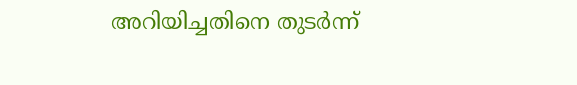അറിയിച്ചതിനെ തുടർന്ന്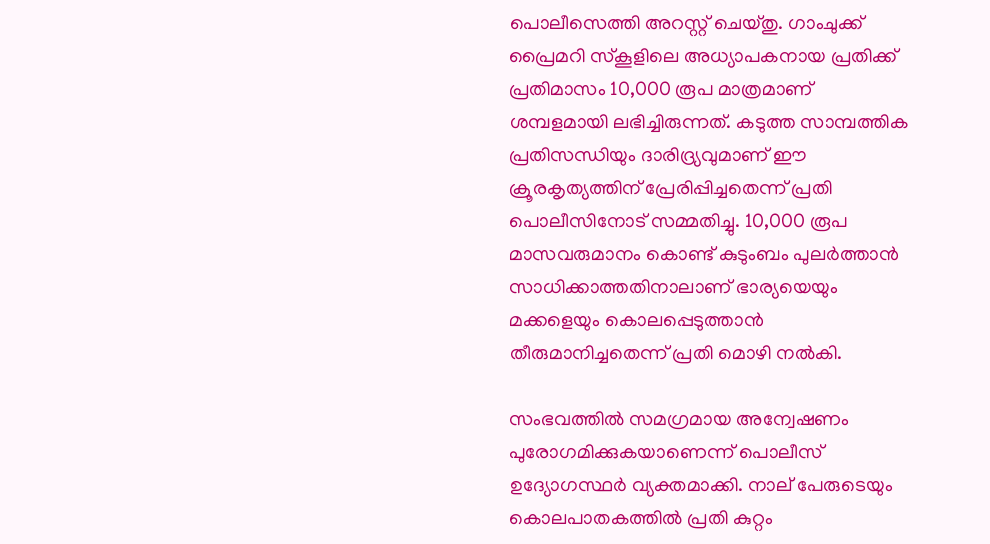പൊലീസെത്തി അറസ്റ്റ് ചെയ്തു. ഗാംചുക്ക് പ്രൈമറി സ്കൂളിലെ അധ്യാപകനായ പ്രതിക്ക് പ്രതിമാസം 10,000 രൂപ മാത്രമാണ് ശമ്പളമായി ലഭിച്ചിരുന്നത്. കടുത്ത സാമ്പത്തിക പ്രതിസന്ധിയും ദാരിദ്ര്യവുമാണ് ഈ ക്രൂരകൃത്യത്തിന് പ്രേരിപ്പിച്ചതെന്ന് പ്രതി പൊലീസിനോട് സമ്മതിച്ചു. 10,000 രൂപ മാസവരുമാനം കൊണ്ട് കുടുംബം പുലർത്താൻ സാധിക്കാത്തതിനാലാണ് ഭാര്യയെയും മക്കളെയും കൊലപ്പെടുത്താൻ തീരുമാനിച്ചതെന്ന് പ്രതി മൊഴി നൽകി.

സംഭവത്തിൽ സമഗ്രമായ അന്വേഷണം പുരോഗമിക്കുകയാണെന്ന് പൊലീസ് ഉദ്യോഗസ്ഥർ വ്യക്തമാക്കി. നാല് പേരുടെയും കൊലപാതകത്തിൽ പ്രതി കുറ്റം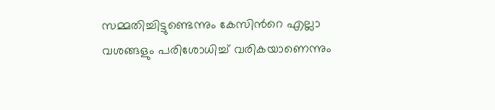സമ്മതിച്ചിട്ടുണ്ടെന്നും കേസിന്‍റെ എല്ലാ വശങ്ങളും പരിശോധിച്ച് വരികയാണെന്നും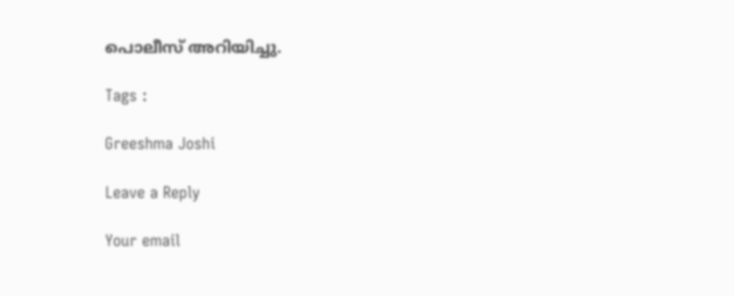പൊലീസ് അറിയിച്ചു.

Tags :

Greeshma Joshi

Leave a Reply

Your email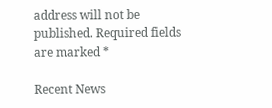address will not be published. Required fields are marked *

Recent News